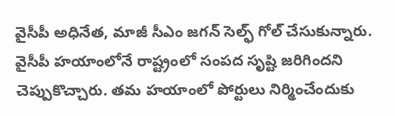వైసీపీ అధినేత, మాజీ సీఎం జగన్ సెల్ఫ్ గోల్ చేసుకున్నారు. వైసీపీ హయాంలోనే రాష్ట్రంలో సంపద సృష్టి జరిగిందని చెప్పుకొచ్చారు. తమ హయాంలో పోర్టులు నిర్మించేందుకు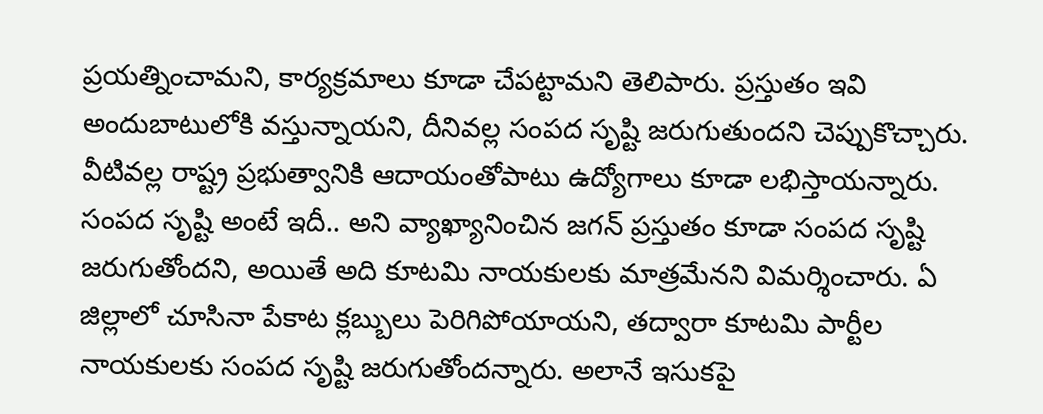ప్రయత్నించామని, కార్యక్రమాలు కూడా చేపట్టామని తెలిపారు. ప్రస్తుతం ఇవి అందుబాటులోకి వస్తున్నాయని, దీనివల్ల సంపద సృష్టి జరుగుతుందని చెప్పుకొచ్చారు. వీటివల్ల రాష్ట్ర ప్రభుత్వానికి ఆదాయంతోపాటు ఉద్యోగాలు కూడా లభిస్తాయన్నారు.
సంపద సృష్టి అంటే ఇదీ.. అని వ్యాఖ్యానించిన జగన్ ప్రస్తుతం కూడా సంపద సృష్టి జరుగుతోందని, అయితే అది కూటమి నాయకులకు మాత్రమేనని విమర్శించారు. ఏ జిల్లాలో చూసినా పేకాట క్లబ్బులు పెరిగిపోయాయని, తద్వారా కూటమి పార్టీల నాయకులకు సంపద సృష్టి జరుగుతోందన్నారు. అలానే ఇసుకపై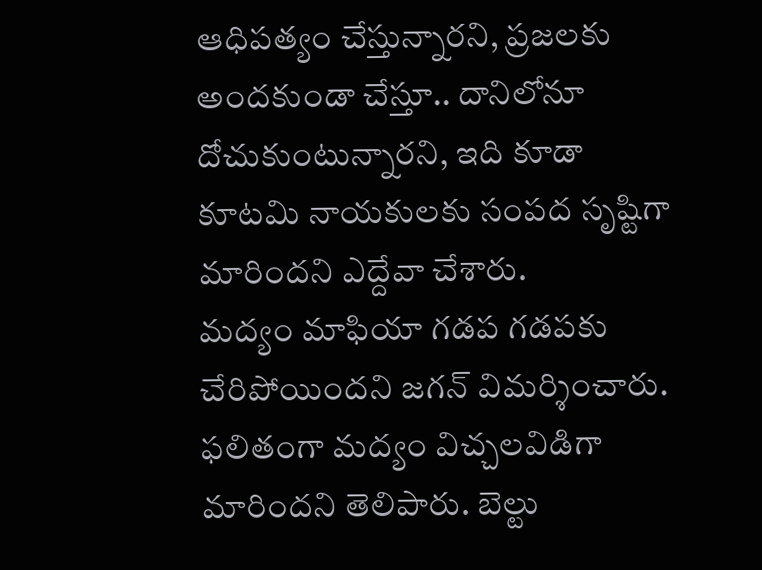ఆధిపత్యం చేస్తున్నారని, ప్రజలకు అందకుండా చేస్తూ.. దానిలోనూ దోచుకుంటున్నారని, ఇది కూడా కూటమి నాయకులకు సంపద సృష్టిగా మారిందని ఎద్దేవా చేశారు.
మద్యం మాఫియా గడప గడపకు చేరిపోయిందని జగన్ విమర్శించారు. ఫలితంగా మద్యం విచ్చలవిడిగా మారిందని తెలిపారు. బెల్టు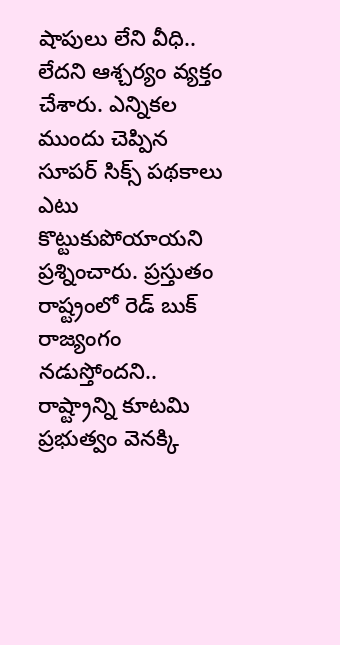షాపులు లేని వీధి.. లేదని ఆశ్చర్యం వ్యక్తం చేశారు. ఎన్నికల ముందు చెప్పిన సూపర్ సిక్స్ పథకాలు ఎటు కొట్టుకుపోయాయని ప్రశ్నించారు. ప్రస్తుతం రాష్ట్రంలో రెడ్ బుక్ రాజ్యంగం నడుస్తోందని.. రాష్ట్రాన్ని కూటమి ప్రభుత్వం వెనక్కి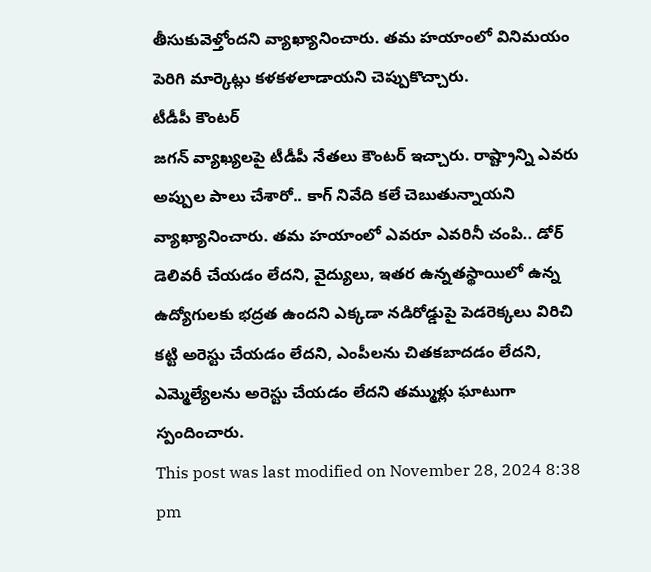తీసుకువెళ్తోందని వ్యాఖ్యానించారు. తమ హయాంలో వినిమయం పెరిగి మార్కెట్లు కళకళలాడాయని చెప్పుకొచ్చారు.
టీడీపీ కౌంటర్
జగన్ వ్యాఖ్యలపై టీడీపీ నేతలు కౌంటర్ ఇచ్చారు. రాష్ట్రాన్ని ఎవరు అప్పుల పాలు చేశారో.. కాగ్ నివేది కలే చెబుతున్నాయని వ్యాఖ్యానించారు. తమ హయాంలో ఎవరూ ఎవరినీ చంపి.. డోర్ డెలివరీ చేయడం లేదని, వైద్యులు, ఇతర ఉన్నతస్థాయిలో ఉన్న ఉద్యోగులకు భద్రత ఉందని ఎక్కడా నడిరోడ్డుపై పెడరెక్కలు విరిచి కట్టి అరెస్టు చేయడం లేదని, ఎంపీలను చితకబాదడం లేదని, ఎమ్మెల్యేలను అరెస్టు చేయడం లేదని తమ్ముళ్లు ఘాటుగా స్పందించారు.
This post was last modified on November 28, 2024 8:38 pm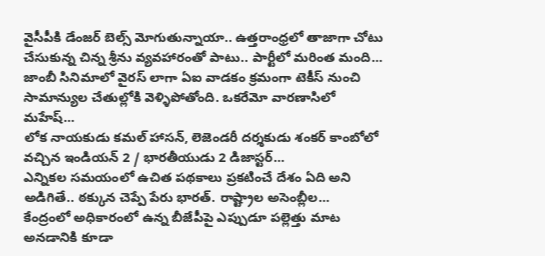వైసీపీకి డేంజర్ బెల్స్ మోగుతున్నాయా.. ఉత్తరాంధ్రలో తాజాగా చోటు చేసుకున్న చిన్న శ్రీను వ్యవహారంతో పాటు.. పార్టీలో మరింత మంది…
జాంబీ సినిమాలో వైరస్ లాగా ఏఐ వాడకం క్రమంగా టెకీస్ నుంచి సామాన్యుల చేతుల్లోకి వెళ్ళిపోతోంది. ఒకరేమో వారణాసిలో మహేష్…
లోక నాయకుడు కమల్ హాసన్, లెజెండరీ దర్శకుడు శంకర్ కాంబోలో వచ్చిన ఇండియన్ 2 / భారతీయుడు 2 డిజాస్టర్…
ఎన్నికల సమయంలో ఉచిత పథకాలు ప్రకటించే దేశం ఏది అని అడిగితే.. ఠక్కున చెప్పే పేరు భారత్. రాష్ట్రాల అసెంబ్లీల…
కేంద్రంలో అధికారంలో ఉన్న బీజేపీపై ఎప్పుడూ పల్లెత్తు మాట అనడానికి కూడా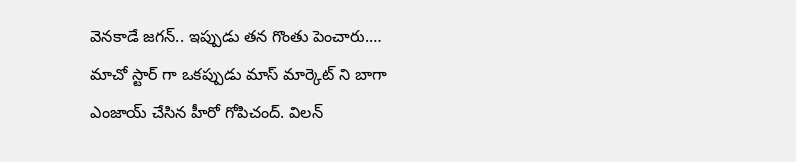వెనకాడే జగన్.. ఇప్పుడు తన గొంతు పెంచారు.…
మాచో స్టార్ గా ఒకప్పుడు మాస్ మార్కెట్ ని బాగా ఎంజాయ్ చేసిన హీరో గోపిచంద్. విలన్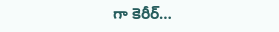గా కెరీర్…